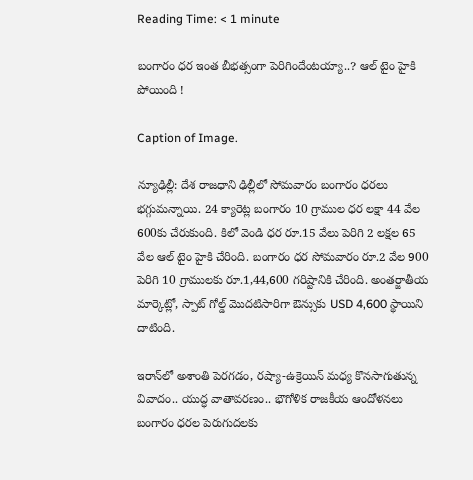Reading Time: < 1 minute

బంగారం ధర ఇంత బీభత్సంగా పెరిగిందేంటయ్యా..? ఆల్ టైం హైకి పోయింది !

Caption of Image.

న్యూఢిల్లీ: దేశ రాజధాని ఢిల్లీలో సోమవారం బంగారం ధరలు భగ్గుమన్నాయి. 24 క్యారెట్ల బంగారం 10 గ్రాముల ధర లక్షా 44 వేల 600కు చేరుకుంది. కిలో వెండి ధర రూ.15 వేలు పెరిగి 2 లక్షల 65 వేల ఆల్ టైం హైకి చేరింది. బంగారం ధర సోమవారం రూ.2 వేల 900 పెరిగి 10 గ్రాములకు రూ.1,44,600 గరిష్టానికి చేరింది. అంతర్జాతీయ మార్కెట్లో, స్పాట్ గోల్డ్ మొదటిసారిగా ఔన్సుకు USD 4,600 స్థాయిని దాటింది.

ఇరాన్‌లో అశాంతి పెరగడం, రష్యా-ఉక్రెయిన్ మధ్య కొనసాగుతున్న వివాదం.. యుద్ధ వాతావరణం.. భౌగోళిక రాజకీయ ఆందోళనలు బంగారం ధరల పెరుగుదలకు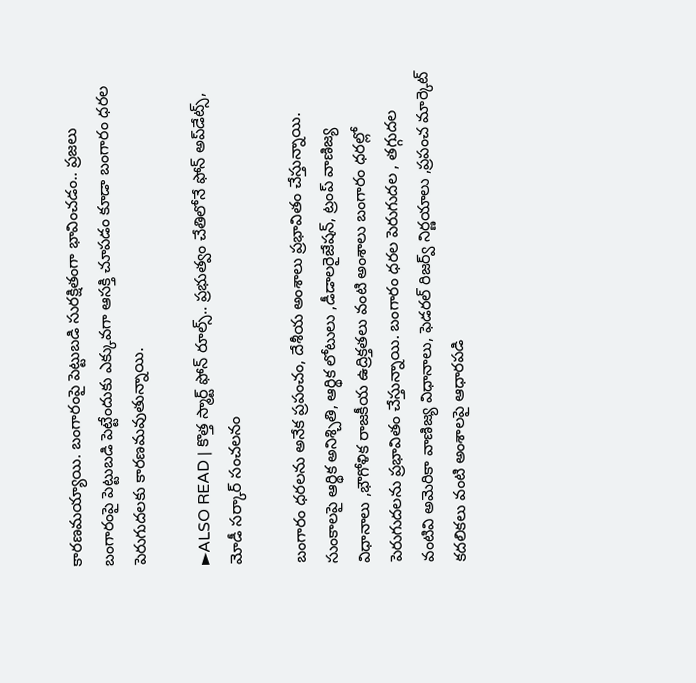కారణమయ్యాయి. బంగారంపై పెట్టుబడి సురక్షితంగా భావించడం.. ప్రజలు బంగారంపై పెట్టుబడి పెట్టేందుకు ఎక్కువగా ఆసక్తి చూపడం కూడా బంగారం ధరల పెరుగుదలకు కారణమవుతున్నాయి.

►ALSO READ | కొత్త స్మార్ట్ ఫోన్ రూల్స్.. ప్రభుత్వం చేతిలోనే ఫోన్ అప్‌డేట్స్, మోడీ సర్కార్ సంచలనం

బంగారం ధరలను అనేక ప్రపంచం, దేశీయ అంశాలు ప్రభావితం చేస్తున్నాయి. సుంకాలపై ఆర్థిక అనిశ్చితి, ఆర్థిక లోటులు ,డీడాలరైజేషన్, ట్రంప్ వాణిజ్య విధానాలు ,భౌగోళిక రాజకీయ ఉద్రిక్తతలు వంటి అంశాలు బంగారం ధరల్లో పెరుగుదలను ప్రభావితం చేస్తున్నాయి. బంగారం ధరల పెరుగుదల , తగ్గుదల వంటివి అమెరికా వాణిజ్య విధానాలు, ఫెడరల్ రిజర్వ్ నిర్ణయాలు ,ప్రపంచ మార్కెట్ కదలికలు వంటి అంశాలపై ఆధారపడి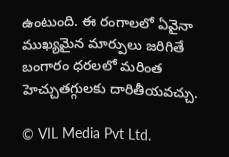ఉంటుంది. ఈ రంగాలలో ఏవైనా ముఖ్యమైన మార్పులు జరిగితే బంగారం ధరలలో మరింత హెచ్చుతగ్గులకు దారితీయవచ్చు.

© VIL Media Pvt Ltd.